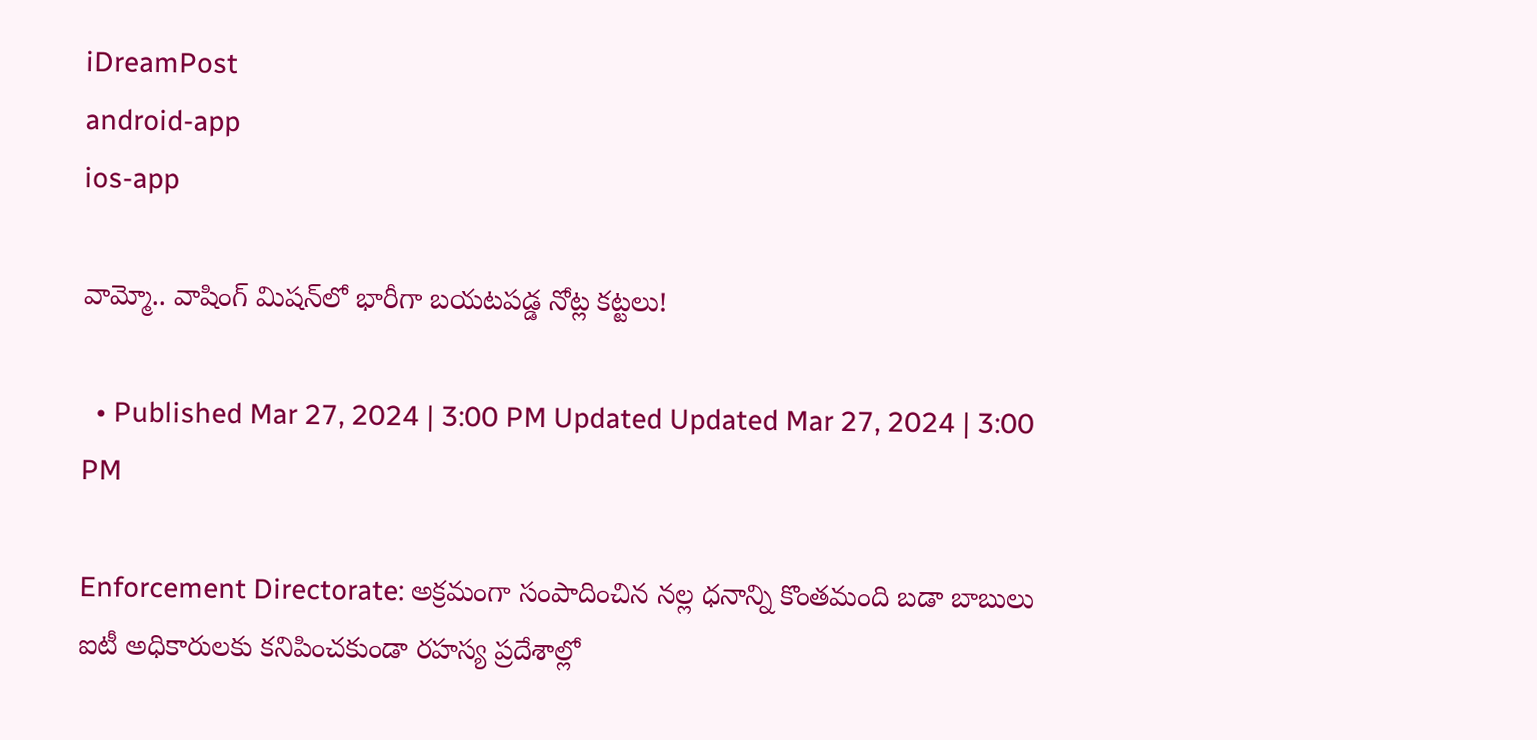iDreamPost
android-app
ios-app

వామ్మో.. వాషింగ్ మిషన్‌లో భారీగా బయటపడ్డ నోట్ల కట్టలు!

  • Published Mar 27, 2024 | 3:00 PM Updated Updated Mar 27, 2024 | 3:00 PM

Enforcement Directorate: అక్రమంగా సంపాదించిన నల్ల ధనాన్ని కొంతమంది బడా బాబులు ఐటీ అధికారులకు కనిపించకుండా రహస్య ప్రదేశాల్లో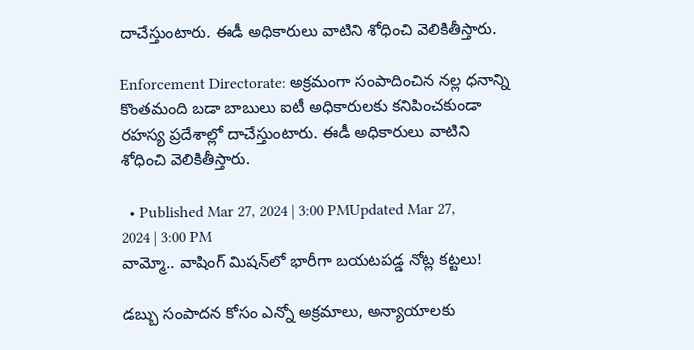దాచేస్తుంటారు. ఈడీ అధికారులు వాటిని శోధించి వెలికితీస్తారు.

Enforcement Directorate: అక్రమంగా సంపాదించిన నల్ల ధనాన్ని కొంతమంది బడా బాబులు ఐటీ అధికారులకు కనిపించకుండా రహస్య ప్రదేశాల్లో దాచేస్తుంటారు. ఈడీ అధికారులు వాటిని శోధించి వెలికితీస్తారు.

  • Published Mar 27, 2024 | 3:00 PMUpdated Mar 27, 2024 | 3:00 PM
వామ్మో.. వాషింగ్ మిషన్‌లో భారీగా బయటపడ్డ నోట్ల కట్టలు!

డబ్బు సంపాదన కోసం ఎన్నో అక్రమాలు, అన్యాయాలకు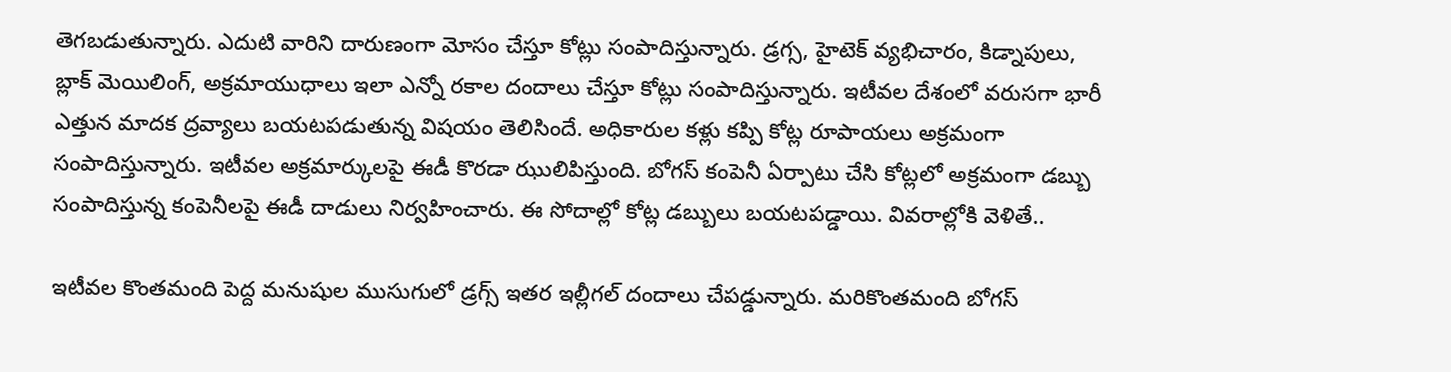తెగబడుతున్నారు. ఎదుటి వారిని దారుణంగా మోసం చేస్తూ కోట్లు సంపాదిస్తున్నారు. డ్రగ్స, హైటెక్ వ్యభిచారం, కిడ్నాపులు, బ్లాక్ మెయిలింగ్, అక్రమాయుధాలు ఇలా ఎన్నో రకాల దందాలు చేస్తూ కోట్లు సంపాదిస్తున్నారు. ఇటీవల దేశంలో వరుసగా భారీ ఎత్తున మాదక ద్రవ్యాలు బయటపడుతున్న విషయం తెలిసిందే. అధికారుల కళ్లు కప్పి కోట్ల రూపాయలు అక్రమంగా సంపాదిస్తున్నారు. ఇటీవల అక్రమార్కులపై ఈడీ కొరడా ఝులిపిస్తుంది. బోగస్ కంపెనీ ఏర్పాటు చేసి కోట్లలో అక్రమంగా డబ్బు సంపాదిస్తున్న కంపెనీలపై ఈడీ దాడులు నిర్వహించారు. ఈ సోదాల్లో కోట్ల డబ్బులు బయటపడ్డాయి. వివరాల్లోకి వెళితే..

ఇటీవల కొంతమంది పెద్ద మనుషుల ముసుగులో డ్రగ్స్ ఇతర ఇల్లీగల్ దందాలు చేపడ్డున్నారు. మరికొంతమంది బోగస్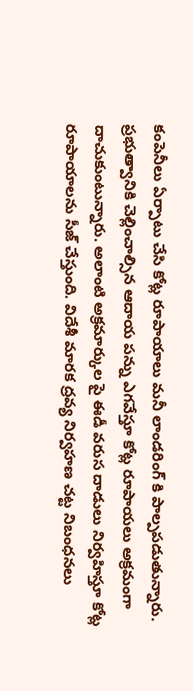కంపెనీలు ఏర్పాటు చేసి కోట్ల రూపాయాలు మనీ లాండరింగ్ కి పాల్పపడుతున్నారు. ప్రభుత్వానికి చెల్లించాల్సిన ఆదాయ పన్ను ఎగవేస్తూ కోట్ల రూపాయలు అక్రమంగా దాచుకుంటున్నారు. అలాంటి అక్రమార్కుల పై ఈడీ వరుస దాడులు నిర్వహిస్తూ కోట్ల రూపాయాలను సీజ్ చేస్తుంది. విదేశీ మారక ద్రవ్య నిర్వహణ చట్ట నిబంధనలు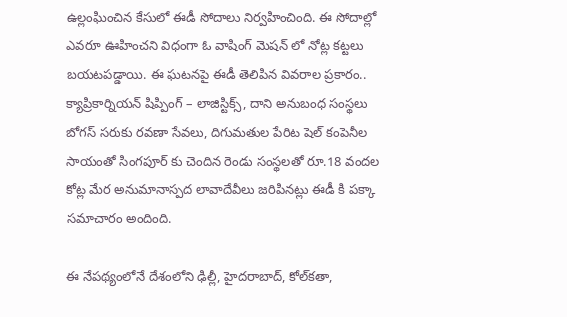ఉల్లంఘించిన కేసులో ఈడీ సోదాలు నిర్వహించింది. ఈ సోదాల్లో ఎవరూ ఊహించని విధంగా ఓ వాషింగ్ మెషన్ లో నోట్ల కట్టలు బయటపడ్డాయి. ఈ ఘటనపై ఈడీ తెలిపిన వివరాల ప్రకారం.. క్యాప్రికార్నియన్ షిప్పింగ్ – లాజిస్టిక్స్, దాని అనుబంధ సంస్థలు బోగస్ సరుకు రవణా సేవలు, దిగుమతుల పేరిట షెల్ కంపెనీల సాయంతో సింగపూర్ కు చెందిన రెండు సంస్థలతో రూ.18 వందల కోట్ల మేర అనుమానాస్పద లావాదేవీలు జరిపినట్లు ఈడీ కి పక్కా సమాచారం అందింది.

ఈ నేపథ్యంలోనే దేశంలోని ఢిల్లీ, హైదరాబాద్, కోల్‌కతా,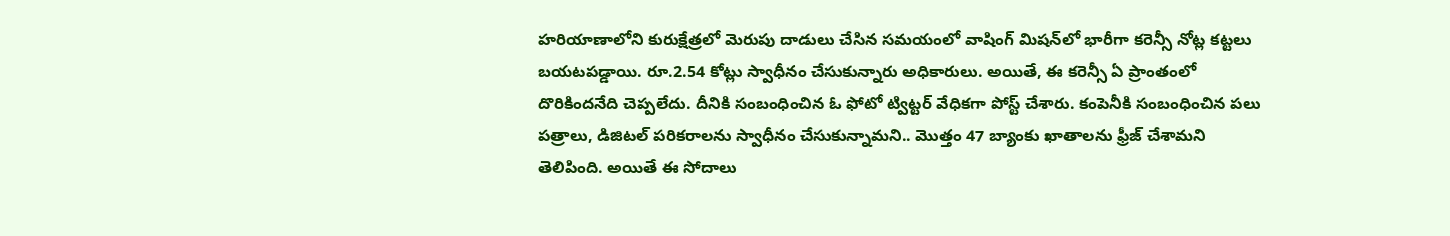హరియాణాలోని కురుక్షేత్రలో మెరుపు దాడులు చేసిన సమయంలో వాషింగ్ మిషన్‌లో భారీగా కరెన్సీ నోట్ల కట్టలు బయటపడ్డాయి. రూ.2.54 కోట్లు స్వాధీనం చేసుకున్నారు అధికారులు. అయితే, ఈ కరెన్సీ ఏ ప్రాంతంలో దొరికిందనేది చెప్పలేదు. దీనికి సంబంధించిన ఓ ఫోటో ట్విట్టర్ వేధికగా పోస్ట్ చేశారు. కంపెనీకి సంబంధించిన పలు పత్రాలు, డిజిటల్ పరికరాలను స్వాధీనం చేసుకున్నామని.. మొత్తం 47 బ్యాంకు ఖాతాలను ఫ్రీజ్ చేశామని తెలిపింది. అయితే ఈ సోదాలు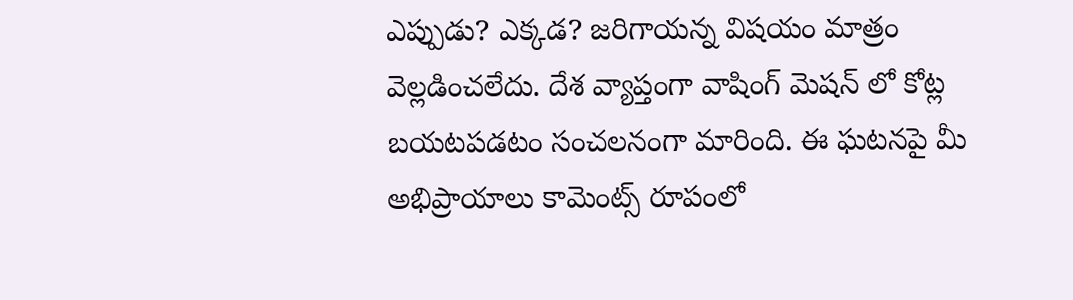ఎప్పుడు? ఎక్కడ? జరిగాయన్న విషయం మాత్రం వెల్లడించలేదు. దేశ వ్యాప్తంగా వాషింగ్ మెషన్ లో కోట్ల బయటపడటం సంచలనంగా మారింది. ఈ ఘటనపై మీ అభిప్రాయాలు కామెంట్స్ రూపంలో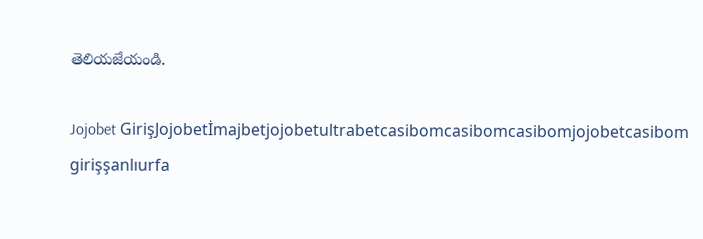తెలియజేయండి.

Jojobet GirişJojobetİmajbetjojobetultrabetcasibomcasibomcasibomjojobetcasibom girişşanlıurfa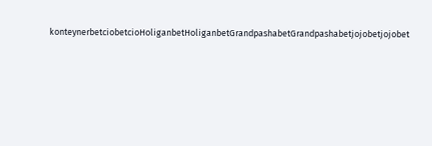konteynerbetciobetcioHoliganbetHoliganbetGrandpashabetGrandpashabetjojobetjojobet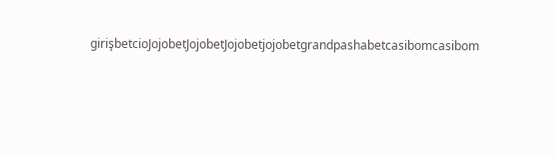girişbetcioJojobetJojobetJojobetjojobetgrandpashabetcasibomcasibom